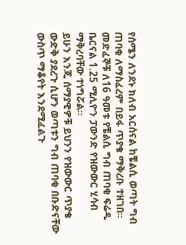የሰሜን ለንደኑ ክለብ አርሰናል ከቼልሲ ወጣት ግብ ጠባቂ ለማስፈረም በይፋ ጥያቄ ማቅረቡ ተዘገበ።
መድፈኞቹ ለ16 ዓመቱ የቼልሲ ግብ ጠባቂ ፍሬዲ ቤርናል 1.25 ሚሊዮን ፓውንድ የዝውውር ሂሳብ ማቅረባቸው ተነግሯል።
ይሁን እንጂ ሰማያዊዎቹ ይህንን የዝውውር ጥያቄ ውድቅ ያደረጉ ሲሆን ወጣቱን ግብ ጠባቂ በቡድናቸው ውስጥ ማቆየት እንደሚፈልጉ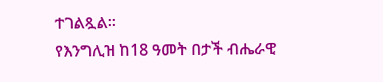ተገልጿል።
የእንግሊዝ ከ18 ዓመት በታች ብሔራዊ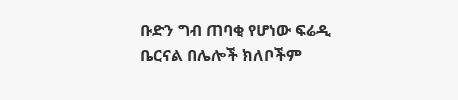ቡድን ግብ ጠባቂ የሆነው ፍሬዲ ቤርናል በሌሎች ክለቦችም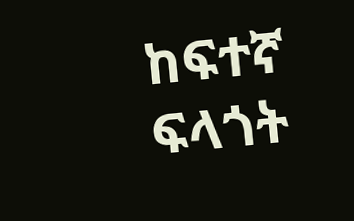ከፍተኛ ፍላጎት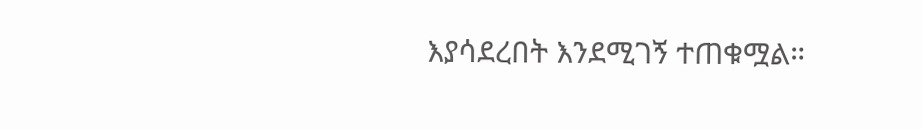እያሳደረበት እንደሚገኝ ተጠቁሟል።